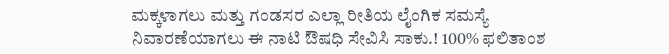ಮಕ್ಕಳಾಗಲು ಮತ್ತು ಗಂಡಸರ ಎಲ್ಲಾ ರೀತಿಯ ಲೈಂಗಿಕ ಸಮಸ್ಯೆ ನಿವಾರಣೆಯಾಗಲು ಈ ನಾಟಿ ಔಷಧಿ ಸೇವಿಸಿ ಸಾಕು.! 100% ಫಲಿತಾಂಶ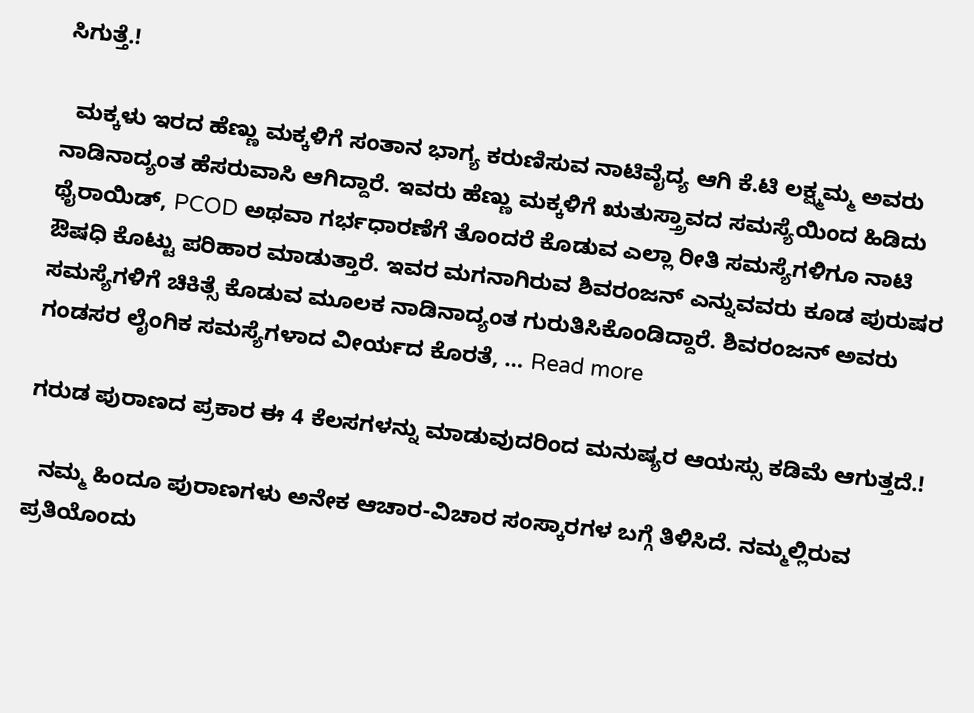ಸಿಗುತ್ತೆ.!

  ಮಕ್ಕಳು ಇರದ ಹೆಣ್ಣು ಮಕ್ಕಳಿಗೆ ಸಂತಾನ ಭಾಗ್ಯ ಕರುಣಿಸುವ ನಾಟಿವೈದ್ಯ ಆಗಿ ಕೆ.ಟಿ ಲಕ್ಷ್ಮಮ್ಮ ಅವರು ನಾಡಿನಾದ್ಯಂತ ಹೆಸರುವಾಸಿ ಆಗಿದ್ದಾರೆ. ಇವರು ಹೆಣ್ಣು ಮಕ್ಕಳಿಗೆ ಋತುಸ್ತ್ರಾವದ ಸಮಸ್ಯೆಯಿಂದ ಹಿಡಿದು ಥೈರಾಯಿಡ್, PCOD ಅಥವಾ ಗರ್ಭಧಾರಣೆಗೆ ತೊಂದರೆ ಕೊಡುವ ಎಲ್ಲಾ ರೀತಿ ಸಮಸ್ಯೆಗಳಿಗೂ ನಾಟಿ ಔಷಧಿ ಕೊಟ್ಟು ಪರಿಹಾರ ಮಾಡುತ್ತಾರೆ. ಇವರ ಮಗನಾಗಿರುವ ಶಿವರಂಜನ್ ಎನ್ನುವವರು ಕೂಡ ಪುರುಷರ ಸಮಸ್ಯೆಗಳಿಗೆ ಚಿಕಿತ್ಸೆ ಕೊಡುವ ಮೂಲಕ ನಾಡಿನಾದ್ಯಂತ ಗುರುತಿಸಿಕೊಂಡಿದ್ದಾರೆ. ಶಿವರಂಜನ್ ಅವರು ಗಂಡಸರ ಲೈಂಗಿಕ ಸಮಸ್ಯೆಗಳಾದ ವೀರ್ಯದ ಕೊರತೆ, … Read more

ಗರುಡ ಪುರಾಣದ ಪ್ರಕಾರ ಈ 4 ಕೆಲಸಗಳನ್ನು ಮಾಡುವುದರಿಂದ ಮನುಷ್ಯರ ಆಯಸ್ಸು ಕಡಿಮೆ ಆಗುತ್ತದೆ.!

  ನಮ್ಮ ಹಿಂದೂ ಪುರಾಣಗಳು ಅನೇಕ ಆಚಾರ-ವಿಚಾರ ಸಂಸ್ಕಾರಗಳ ಬಗ್ಗೆ ತಿಳಿಸಿದೆ. ನಮ್ಮಲ್ಲಿರುವ ಪ್ರತಿಯೊಂದು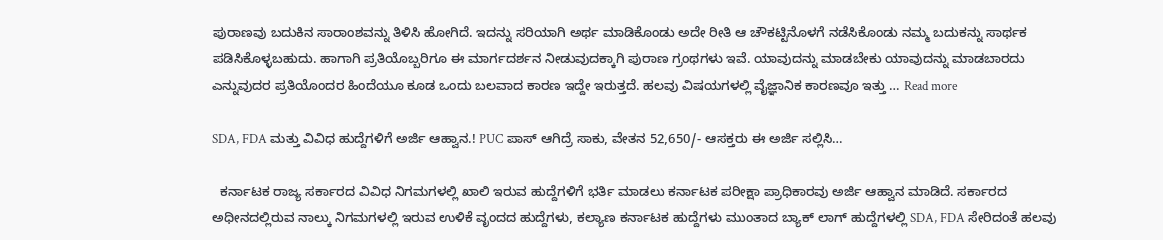ಪುರಾಣವು ಬದುಕಿನ ಸಾರಾಂಶವನ್ನು ತಿಳಿಸಿ ಹೋಗಿದೆ. ಇದನ್ನು ಸರಿಯಾಗಿ ಅರ್ಥ ಮಾಡಿಕೊಂಡು ಅದೇ ರೀತಿ ಆ ಚೌಕಟ್ಟಿನೊಳಗೆ ನಡೆಸಿಕೊಂಡು ನಮ್ಮ ಬದುಕನ್ನು ಸಾರ್ಥಕ ಪಡಿಸಿಕೊಳ್ಳಬಹುದು. ಹಾಗಾಗಿ ಪ್ರತಿಯೊಬ್ಬರಿಗೂ ಈ ಮಾರ್ಗದರ್ಶನ ನೀಡುವುದಕ್ಕಾಗಿ ಪುರಾಣ ಗ್ರಂಥಗಳು ಇವೆ. ಯಾವುದನ್ನು ಮಾಡಬೇಕು ಯಾವುದನ್ನು ಮಾಡಬಾರದು ಎನ್ನುವುದರ ಪ್ರತಿಯೊಂದರ ಹಿಂದೆಯೂ ಕೂಡ ಒಂದು ಬಲವಾದ ಕಾರಣ ಇದ್ದೇ ಇರುತ್ತದೆ. ಹಲವು ವಿಷಯಗಳಲ್ಲಿ ವೈಜ್ಞಾನಿಕ ಕಾರಣವೂ ಇತ್ತು … Read more

SDA, FDA ಮತ್ತು ವಿವಿಧ ಹುದ್ದೆಗಳಿಗೆ ಅರ್ಜಿ ಆಹ್ವಾನ.! PUC ಪಾಸ್ ಆಗಿದ್ರೆ ಸಾಕು, ವೇತನ 52,650/- ಆಸಕ್ತರು ಈ ಅರ್ಜಿ ಸಲ್ಲಿಸಿ…

  ಕರ್ನಾಟಕ ರಾಜ್ಯ ಸರ್ಕಾರದ ವಿವಿಧ ನಿಗಮಗಳಲ್ಲಿ ಖಾಲಿ ಇರುವ ಹುದ್ದೆಗಳಿಗೆ ಭರ್ತಿ ಮಾಡಲು ಕರ್ನಾಟಕ ಪರೀಕ್ಷಾ ಪ್ರಾಧಿಕಾರವು ಅರ್ಜಿ ಆಹ್ವಾನ ಮಾಡಿದೆ. ಸರ್ಕಾರದ ಅಧೀನದಲ್ಲಿರುವ ನಾಲ್ಕು ನಿಗಮಗಳಲ್ಲಿ ಇರುವ ಉಳಿಕೆ ವೃಂದದ ಹುದ್ದೆಗಳು, ಕಲ್ಯಾಣ ಕರ್ನಾಟಕ ಹುದ್ದೆಗಳು ಮುಂತಾದ ಬ್ಯಾಕ್ ಲಾಗ್ ಹುದ್ದೆಗಳಲ್ಲಿ SDA, FDA ಸೇರಿದಂತೆ ಹಲವು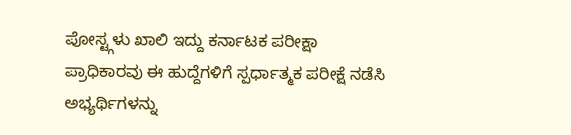ಪೋಸ್ಟ್ಗಳು ಖಾಲಿ ಇದ್ದು ಕರ್ನಾಟಕ ಪರೀಕ್ಷಾ ಪ್ರಾಧಿಕಾರವು ಈ ಹುದ್ದೆಗಳಿಗೆ ಸ್ಪರ್ಧಾತ್ಮಕ ಪರೀಕ್ಷೆ ನಡೆಸಿ ಅಭ್ಯರ್ಥಿಗಳನ್ನು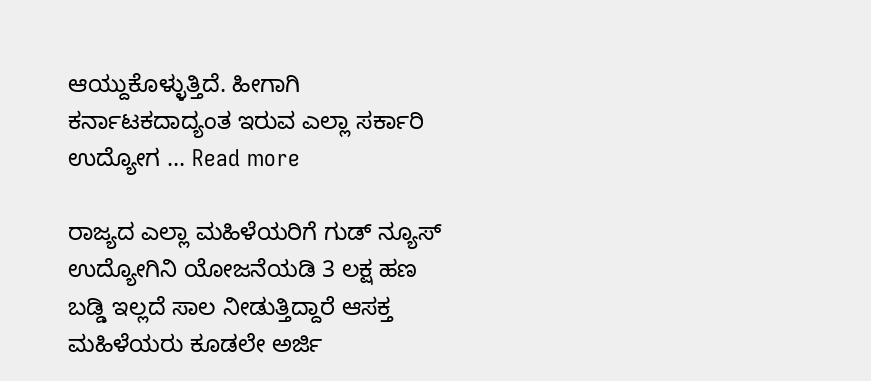ಆಯ್ದುಕೊಳ್ಳುತ್ತಿದೆ. ಹೀಗಾಗಿ ಕರ್ನಾಟಕದಾದ್ಯಂತ ಇರುವ ಎಲ್ಲಾ ಸರ್ಕಾರಿ ಉದ್ಯೋಗ … Read more

ರಾಜ್ಯದ ಎಲ್ಲಾ ಮಹಿಳೆಯರಿಗೆ ಗುಡ್ ನ್ಯೂಸ್ ಉದ್ಯೋಗಿನಿ ಯೋಜನೆಯಡಿ 3 ಲಕ್ಷ ಹಣ ಬಡ್ಡಿ ಇಲ್ಲದೆ ಸಾಲ ನೀಡುತ್ತಿದ್ದಾರೆ ಆಸಕ್ತ ಮಹಿಳೆಯರು ಕೂಡಲೇ ಅರ್ಜಿ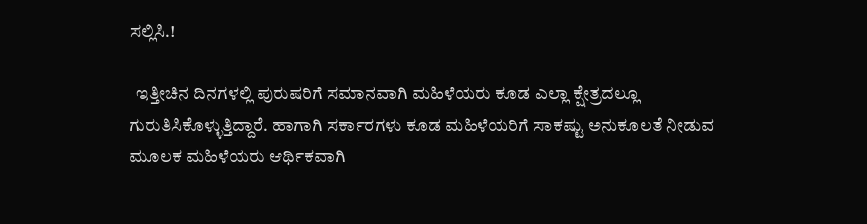ಸಲ್ಲಿಸಿ.!

  ಇತ್ತೀಚಿನ ದಿನಗಳಲ್ಲಿ ಪುರುಷರಿಗೆ ಸಮಾನವಾಗಿ ಮಹಿಳೆಯರು ಕೂಡ ಎಲ್ಲಾ ಕ್ಷೇತ್ರದಲ್ಲೂ ಗುರುತಿಸಿಕೊಳ್ಳುತ್ತಿದ್ದಾರೆ. ಹಾಗಾಗಿ ಸರ್ಕಾರಗಳು ಕೂಡ ಮಹಿಳೆಯರಿಗೆ ಸಾಕಷ್ಟು ಅನುಕೂಲತೆ ನೀಡುವ ಮೂಲಕ ಮಹಿಳೆಯರು ಆರ್ಥಿಕವಾಗಿ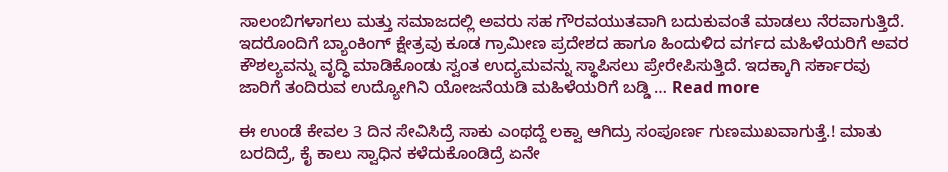ಸಾಲಂಬಿಗಳಾಗಲು ಮತ್ತು ಸಮಾಜದಲ್ಲಿ ಅವರು ಸಹ ಗೌರವಯುತವಾಗಿ ಬದುಕುವಂತೆ ಮಾಡಲು ನೆರವಾಗುತ್ತಿದೆ. ಇದರೊಂದಿಗೆ ಬ್ಯಾಂಕಿಂಗ್ ಕ್ಷೇತ್ರವು ಕೂಡ ಗ್ರಾಮೀಣ ಪ್ರದೇಶದ ಹಾಗೂ ಹಿಂದುಳಿದ ವರ್ಗದ ಮಹಿಳೆಯರಿಗೆ ಅವರ ಕೌಶಲ್ಯವನ್ನು ವೃದ್ಧಿ ಮಾಡಿಕೊಂಡು ಸ್ವಂತ ಉದ್ಯಮವನ್ನು ಸ್ಥಾಪಿಸಲು ಪ್ರೇರೇಪಿಸುತ್ತಿದೆ. ಇದಕ್ಕಾಗಿ ಸರ್ಕಾರವು ಜಾರಿಗೆ ತಂದಿರುವ ಉದ್ಯೋಗಿನಿ ಯೋಜನೆಯಡಿ ಮಹಿಳೆಯರಿಗೆ ಬಡ್ಡಿ … Read more

ಈ ಉಂಡೆ ಕೇವಲ 3 ದಿನ ಸೇವಿಸಿದ್ರೆ ಸಾಕು ಎಂಥದ್ದೆ ಲಕ್ವಾ ಆಗಿದ್ರು ಸಂಪೂರ್ಣ ಗುಣಮುಖವಾಗುತ್ತೆ.! ಮಾತು ಬರದಿದ್ರೆ, ಕೈ ಕಾಲು ಸ್ವಾಧಿನ ಕಳೆದುಕೊಂಡಿದ್ರೆ ಏನೇ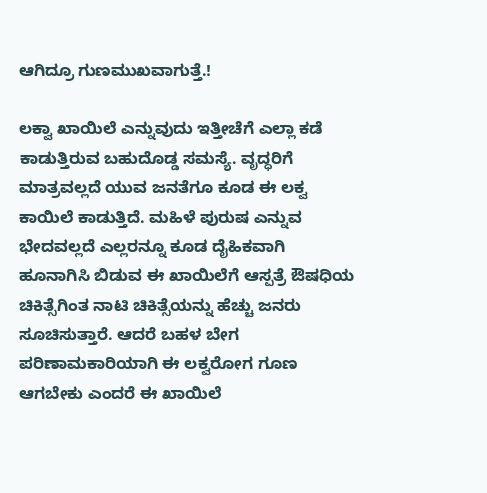ಆಗಿದ್ರೂ ಗುಣಮುಖವಾಗುತ್ತೆ.!

ಲಕ್ವಾ ಖಾಯಿಲೆ ಎನ್ನುವುದು ಇತ್ತೀಚೆಗೆ ಎಲ್ಲಾ ಕಡೆ ಕಾಡುತ್ತಿರುವ ಬಹುದೊಡ್ಡ ಸಮಸ್ಯೆ. ವೃದ್ಧರಿಗೆ ಮಾತ್ರವಲ್ಲದೆ ಯುವ ಜನತೆಗೂ ಕೂಡ ಈ ಲಕ್ವ ಕಾಯಿಲೆ ಕಾಡುತ್ತಿದೆ. ಮಹಿಳೆ ಪುರುಷ ಎನ್ನುವ ಭೇದವಲ್ಲದೆ ಎಲ್ಲರನ್ನೂ ಕೂಡ ದೈಹಿಕವಾಗಿ ಹೂನಾಗಿಸಿ ಬಿಡುವ ಈ ಖಾಯಿಲೆಗೆ ಆಸ್ಪತ್ರೆ ಔಷಧಿಯ ಚಿಕಿತ್ಸೆಗಿಂತ ನಾಟಿ ಚಿಕಿತ್ಸೆಯನ್ನು ಹೆಚ್ಚು ಜನರು ಸೂಚಿಸುತ್ತಾರೆ. ಆದರೆ ಬಹಳ ಬೇಗ ಪರಿಣಾಮಕಾರಿಯಾಗಿ ಈ ಲಕ್ವರೋಗ ಗೂಣ ಆಗಬೇಕು ಎಂದರೆ ಈ ಖಾಯಿಲೆ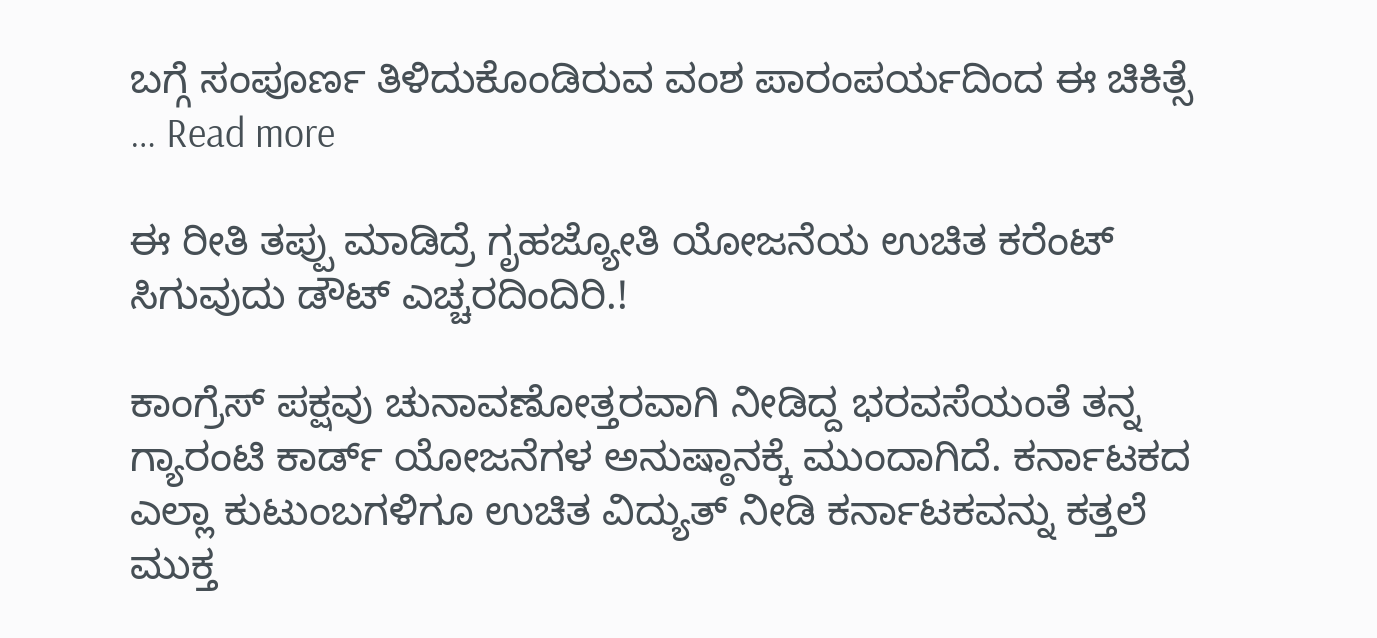ಬಗ್ಗೆ ಸಂಪೂರ್ಣ ತಿಳಿದುಕೊಂಡಿರುವ ವಂಶ ಪಾರಂಪರ್ಯದಿಂದ ಈ ಚಿಕಿತ್ಸೆ … Read more

ಈ ರೀತಿ ತಪ್ಪು ಮಾಡಿದ್ರೆ ಗೃಹಜ್ಯೋತಿ ಯೋಜನೆಯ ಉಚಿತ ಕರೆಂಟ್ ಸಿಗುವುದು ಡೌಟ್ ಎಚ್ಚರದಿಂದಿರಿ.!

ಕಾಂಗ್ರೆಸ್ ಪಕ್ಷವು ಚುನಾವಣೋತ್ತರವಾಗಿ ನೀಡಿದ್ದ ಭರವಸೆಯಂತೆ ತನ್ನ ಗ್ಯಾರಂಟಿ ಕಾರ್ಡ್ ಯೋಜನೆಗಳ ಅನುಷ್ಠಾನಕ್ಕೆ ಮುಂದಾಗಿದೆ. ಕರ್ನಾಟಕದ ಎಲ್ಲಾ ಕುಟುಂಬಗಳಿಗೂ ಉಚಿತ ವಿದ್ಯುತ್ ನೀಡಿ ಕರ್ನಾಟಕವನ್ನು ಕತ್ತಲೆ ಮುಕ್ತ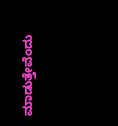ಮಾಡುತ್ತೇವೆಂದು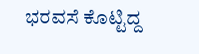ಭರವಸೆ ಕೊಟ್ಟಿದ್ದ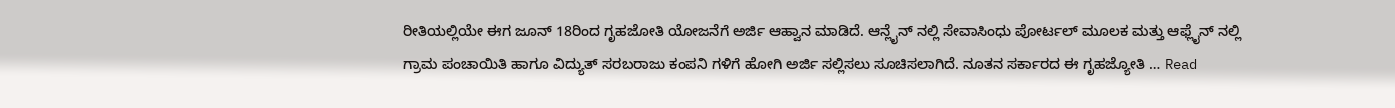ರೀತಿಯಲ್ಲಿಯೇ ಈಗ ಜೂನ್ 18ರಿಂದ ಗೃಹಜೋತಿ ಯೋಜನೆಗೆ ಅರ್ಜಿ ಆಹ್ವಾನ ಮಾಡಿದೆ. ಆನ್ಲೈನ್ ನಲ್ಲಿ ಸೇವಾಸಿಂಧು ಪೋರ್ಟಲ್ ಮೂಲಕ ಮತ್ತು ಆಫ್ಲೈನ್ ನಲ್ಲಿ ಗ್ರಾಮ ಪಂಚಾಯಿತಿ ಹಾಗೂ ವಿದ್ಯುತ್ ಸರಬರಾಜು ಕಂಪನಿ ಗಳಿಗೆ ಹೋಗಿ ಅರ್ಜಿ ಸಲ್ಲಿಸಲು ಸೂಚಿಸಲಾಗಿದೆ. ನೂತನ ಸರ್ಕಾರದ ಈ ಗೃಹಜ್ಯೋತಿ … Read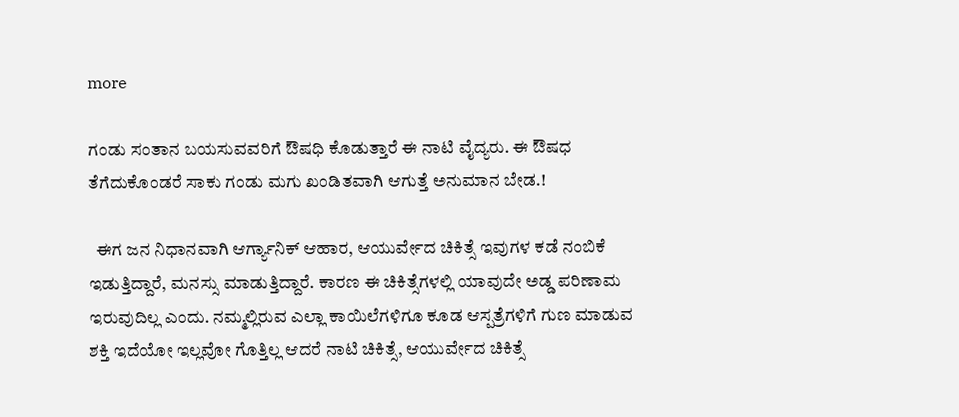more

ಗಂಡು ಸಂತಾನ ಬಯಸುವವರಿಗೆ ಔಷಧಿ ಕೊಡುತ್ತಾರೆ ಈ ನಾಟಿ ವೈದ್ಯರು. ಈ ಔಷಧ ತೆಗೆದುಕೊಂಡರೆ ಸಾಕು ಗಂಡು ಮಗು ಖಂಡಿತವಾಗಿ ಆಗುತ್ತೆ ಅನುಮಾನ ಬೇಡ.!

  ಈಗ ಜನ ನಿಧಾನವಾಗಿ ಆರ್ಗ್ಯಾನಿಕ್ ಆಹಾರ, ಆಯುರ್ವೇದ ಚಿಕಿತ್ಸೆ ಇವುಗಳ ಕಡೆ ನಂಬಿಕೆ ಇಡುತ್ತಿದ್ದಾರೆ, ಮನಸ್ಸು ಮಾಡುತ್ತಿದ್ದಾರೆ. ಕಾರಣ ಈ ಚಿಕಿತ್ಸೆಗಳಲ್ಲಿ ಯಾವುದೇ ಅಡ್ಡ ಪರಿಣಾಮ ಇರುವುದಿಲ್ಲ ಎಂದು. ನಮ್ಮಲ್ಲಿರುವ ಎಲ್ಲಾ ಕಾಯಿಲೆಗಳಿಗೂ ಕೂಡ ಆಸ್ಪತ್ರೆಗಳಿಗೆ ಗುಣ ಮಾಡುವ ಶಕ್ತಿ ಇದೆಯೋ ಇಲ್ಲವೋ ಗೊತ್ತಿಲ್ಲ ಆದರೆ ನಾಟಿ ಚಿಕಿತ್ಸೆ, ಆಯುರ್ವೇದ ಚಿಕಿತ್ಸೆ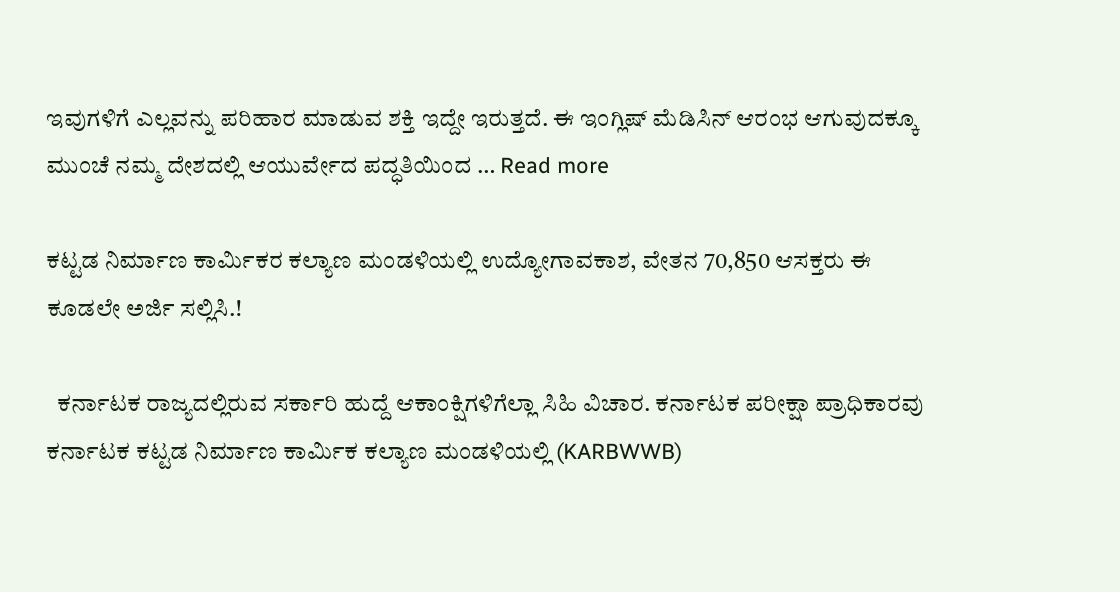ಇವುಗಳಿಗೆ ಎಲ್ಲವನ್ನು ಪರಿಹಾರ ಮಾಡುವ ಶಕ್ತಿ ಇದ್ದೇ ಇರುತ್ತದೆ. ಈ ಇಂಗ್ಲಿಷ್ ಮೆಡಿಸಿನ್ ಆರಂಭ ಆಗುವುದಕ್ಕೂ ಮುಂಚೆ ನಮ್ಮ ದೇಶದಲ್ಲಿ ಆಯುರ್ವೇದ ಪದ್ಧತಿಯಿಂದ … Read more

ಕಟ್ಟಡ ನಿರ್ಮಾಣ ಕಾರ್ಮಿಕರ ಕಲ್ಯಾಣ ಮಂಡಳಿಯಲ್ಲಿ ಉದ್ಯೋಗಾವಕಾಶ, ವೇತನ 70,850 ಆಸಕ್ತರು ಈ ಕೂಡಲೇ ಅರ್ಜಿ ಸಲ್ಲಿಸಿ.!

  ಕರ್ನಾಟಕ ರಾಜ್ಯದಲ್ಲಿರುವ ಸರ್ಕಾರಿ ಹುದ್ದೆ ಆಕಾಂಕ್ಷಿಗಳಿಗೆಲ್ಲಾ ಸಿಹಿ ವಿಚಾರ. ಕರ್ನಾಟಕ ಪರೀಕ್ಷಾ ಪ್ರಾಧಿಕಾರವು ಕರ್ನಾಟಕ ಕಟ್ಟಡ ನಿರ್ಮಾಣ ಕಾರ್ಮಿಕ ಕಲ್ಯಾಣ ಮಂಡಳಿಯಲ್ಲಿ (KARBWWB)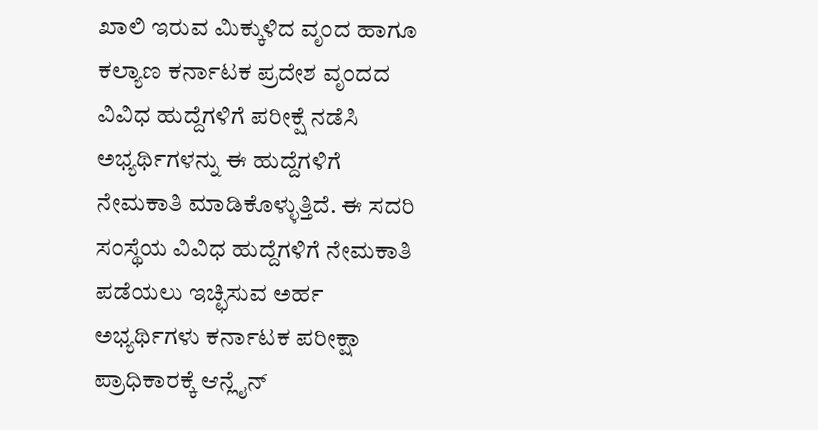ಖಾಲಿ ಇರುವ ಮಿಕ್ಕುಳಿದ ವೃಂದ ಹಾಗೂ ಕಲ್ಯಾಣ ಕರ್ನಾಟಕ ಪ್ರದೇಶ ವೃಂದದ ವಿವಿಧ ಹುದ್ದೆಗಳಿಗೆ ಪರೀಕ್ಷೆ ನಡೆಸಿ ಅಭ್ಯರ್ಥಿಗಳನ್ನು ಈ ಹುದ್ದೆಗಳಿಗೆ ನೇಮಕಾತಿ ಮಾಡಿಕೊಳ್ಳುತ್ತಿದೆ. ಈ ಸದರಿ ಸಂಸ್ಥೆಯ ವಿವಿಧ ಹುದ್ದೆಗಳಿಗೆ ನೇಮಕಾತಿ ಪಡೆಯಲು ಇಚ್ಛಿಸುವ ಅರ್ಹ ಅಭ್ಯರ್ಥಿಗಳು ಕರ್ನಾಟಕ ಪರೀಕ್ಷಾ ಪ್ರಾಧಿಕಾರಕ್ಕೆ ಆನ್ಲೈನ್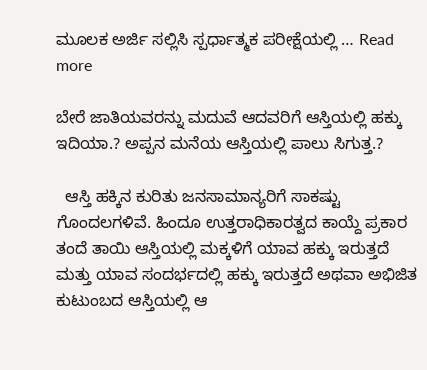ಮೂಲಕ ಅರ್ಜಿ ಸಲ್ಲಿಸಿ ಸ್ಪರ್ಧಾತ್ಮಕ ಪರೀಕ್ಷೆಯಲ್ಲಿ … Read more

ಬೇರೆ ಜಾತಿಯವರನ್ನು ಮದುವೆ ಆದವರಿಗೆ ಆಸ್ತಿಯಲ್ಲಿ ಹಕ್ಕು ಇದಿಯಾ.? ಅಪ್ಪನ ಮನೆಯ ಆಸ್ತಿಯಲ್ಲಿ ಪಾಲು ಸಿಗುತ್ತ.?

  ಆಸ್ತಿ ಹಕ್ಕಿನ ಕುರಿತು ಜನಸಾಮಾನ್ಯರಿಗೆ ಸಾಕಷ್ಟು ಗೊಂದಲಗಳಿವೆ. ಹಿಂದೂ ಉತ್ತರಾಧಿಕಾರತ್ವದ ಕಾಯ್ದೆ ಪ್ರಕಾರ ತಂದೆ ತಾಯಿ ಆಸ್ತಿಯಲ್ಲಿ ಮಕ್ಕಳಿಗೆ ಯಾವ ಹಕ್ಕು ಇರುತ್ತದೆ ಮತ್ತು ಯಾವ ಸಂದರ್ಭದಲ್ಲಿ ಹಕ್ಕು ಇರುತ್ತದೆ ಅಥವಾ ಅಭಿಜಿತ ಕುಟುಂಬದ ಆಸ್ತಿಯಲ್ಲಿ ಆ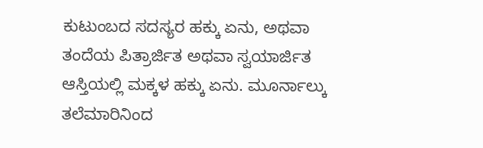ಕುಟುಂಬದ ಸದಸ್ಯರ ಹಕ್ಕು ಏನು, ಅಥವಾ ತಂದೆಯ ಪಿತ್ರಾರ್ಜಿತ ಅಥವಾ ಸ್ವಯಾರ್ಜಿತ ಆಸ್ತಿಯಲ್ಲಿ ಮಕ್ಕಳ ಹಕ್ಕು ಏನು. ಮೂರ್ನಾಲ್ಕು ತಲೆಮಾರಿನಿಂದ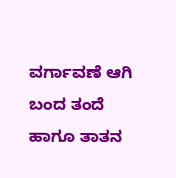ವರ್ಗಾವಣೆ ಆಗಿ ಬಂದ ತಂದೆ ಹಾಗೂ ತಾತನ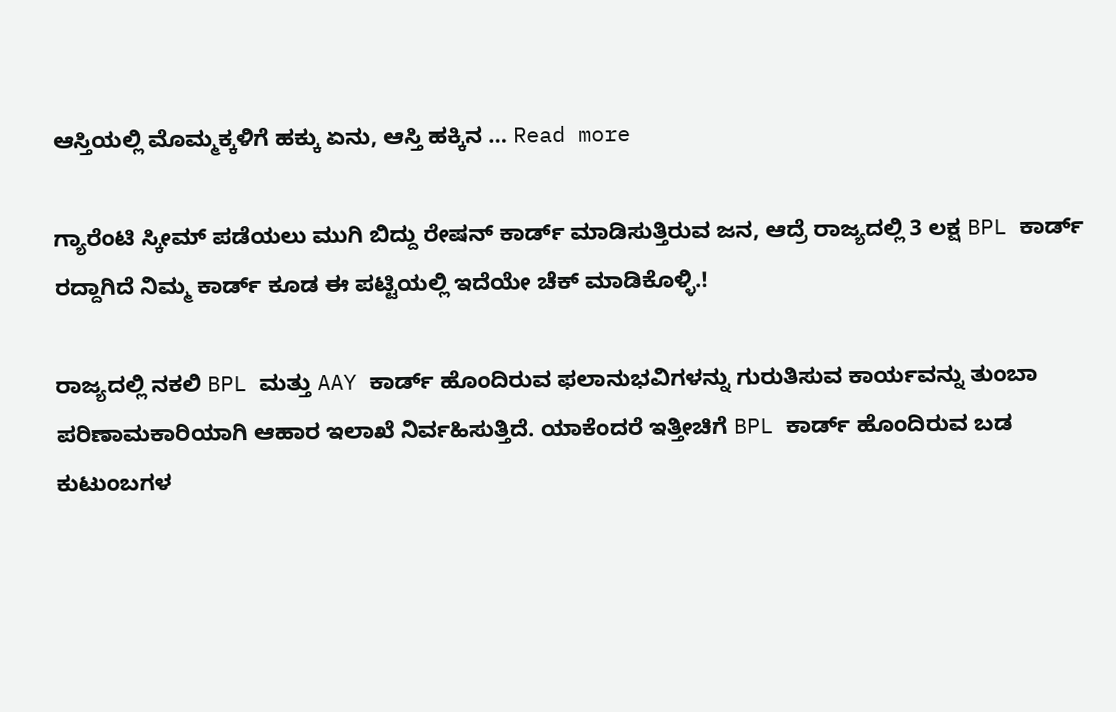ಆಸ್ತಿಯಲ್ಲಿ ಮೊಮ್ಮಕ್ಕಳಿಗೆ ಹಕ್ಕು ಏನು, ಆಸ್ತಿ ಹಕ್ಕಿನ … Read more

ಗ್ಯಾರೆಂಟಿ ಸ್ಕೀಮ್ ಪಡೆಯಲು ಮುಗಿ ಬಿದ್ದು ರೇಷನ್ ಕಾರ್ಡ್ ಮಾಡಿಸುತ್ತಿರುವ ಜನ, ಆದ್ರೆ ರಾಜ್ಯದಲ್ಲಿ 3 ಲಕ್ಷ BPL ಕಾರ್ಡ್ ರದ್ದಾಗಿದೆ ನಿಮ್ಮ ಕಾರ್ಡ್ ಕೂಡ ಈ ಪಟ್ಟಿಯಲ್ಲಿ ಇದೆಯೇ ಚೆಕ್ ಮಾಡಿಕೊಳ್ಳಿ.!

ರಾಜ್ಯದಲ್ಲಿ ನಕಲಿ BPL ಮತ್ತು AAY ಕಾರ್ಡ್ ಹೊಂದಿರುವ ಫಲಾನುಭವಿಗಳನ್ನು ಗುರುತಿಸುವ ಕಾರ್ಯವನ್ನು ತುಂಬಾ ಪರಿಣಾಮಕಾರಿಯಾಗಿ ಆಹಾರ ಇಲಾಖೆ ನಿರ್ವಹಿಸುತ್ತಿದೆ. ಯಾಕೆಂದರೆ ಇತ್ತೀಚಿಗೆ BPL ಕಾರ್ಡ್ ಹೊಂದಿರುವ ಬಡ ಕುಟುಂಬಗಳ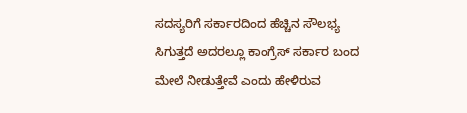ಸದಸ್ಯರಿಗೆ ಸರ್ಕಾರದಿಂದ ಹೆಚ್ಚಿನ ಸೌಲಭ್ಯ ಸಿಗುತ್ತದೆ ಅದರಲ್ಲೂ ಕಾಂಗ್ರೆಸ್ ಸರ್ಕಾರ ಬಂದ ಮೇಲೆ ನೀಡುತ್ತೇವೆ ಎಂದು ಹೇಳಿರುವ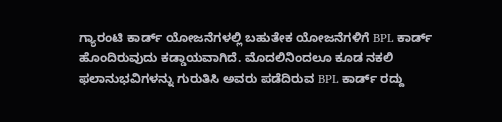ಗ್ಯಾರಂಟಿ ಕಾರ್ಡ್ ಯೋಜನೆಗಳಲ್ಲಿ ಬಹುತೇಕ ಯೋಜನೆಗಳಿಗೆ BPL ಕಾರ್ಡ್ ಹೊಂದಿರುವುದು ಕಡ್ಡಾಯವಾಗಿದೆ. ಮೊದಲಿನಿಂದಲೂ ಕೂಡ ನಕಲಿ ಫಲಾನುಭವಿಗಳನ್ನು ಗುರುತಿಸಿ ಅವರು ಪಡೆದಿರುವ BPL ಕಾರ್ಡ್ ರದ್ದು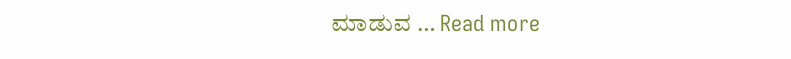ಮಾಡುವ … Read more